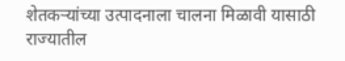शेतकऱ्यांच्या उत्पादनाला चालना मिळावी यासाठी राज्यातील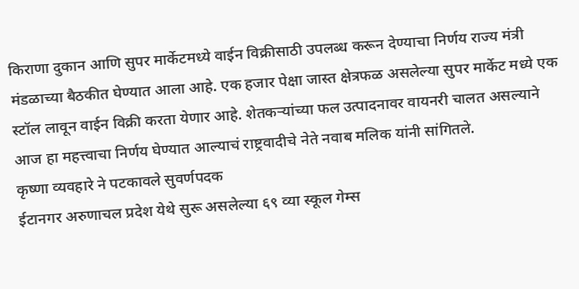किराणा दुकान आणि सुपर मार्केटमध्ये वाईन विक्रीसाठी उपलब्ध करून देण्याचा निर्णय राज्य मंत्री मंडळाच्या बैठकीत घेण्यात आला आहे. एक हजार पेक्षा जास्त क्षेत्रफळ असलेल्या सुपर मार्केट मध्ये एक स्टॉल लावून वाईन विक्री करता येणार आहे. शेतकऱ्यांच्या फल उत्पादनावर वायनरी चालत असल्याने आज हा महत्त्वाचा निर्णय घेण्यात आल्याचं राष्ट्रवादीचे नेते नवाब मलिक यांनी सांगितले.
कृष्णा व्यवहारे ने पटकावले सुवर्णपदक
ईटानगर अरुणाचल प्रदेश येथे सुरू असलेल्या ६९ व्या स्कूल गेम्स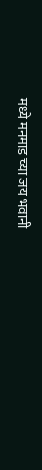मध्ये मनमाड च्या जय भवानी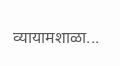व्यायामशाळा...